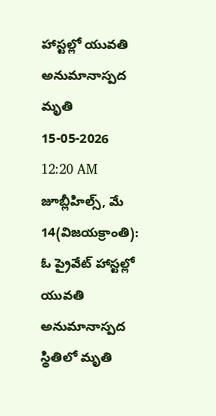హాస్టల్లో యువతి అనుమానాస్పద మృతి
15-05-2026 12:20 AM
జూబ్లీహిల్స్, మే 14(విజయక్రాంతి): ఓ ప్రైవేట్ హాస్టల్లో యువతి అనుమానాస్పద స్థితిలో మృతి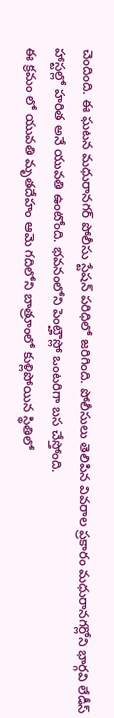చెందింది. ఈ ఘటన మధురానగర్ పోలీసు స్టేషన్ పరిధిలో జరిగింది. పోలీసులు తెలిపిన వివరాల ప్రకారం మధురానగర్లోని భార్గవి లేడీస్ హాస్టల్లో హరిత అనే యువతి ఉంటోంది. భవనంలోని పెంట్హౌస్లో ఒంటరిగా బస చేస్తోంది.
ఈ క్రమం లో యువతి మృతదేహం ఆమె గదిలోని బాత్రూంలో కుళ్లిపోయిన స్థితిలో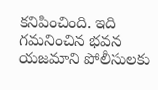కనిపించింది. ఇది గమనించిన భవన యజమాని పోలీసులకు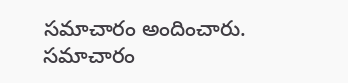సమాచారం అందించారు. సమాచారం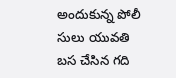అందుకున్న పోలీ సులు యువతి బస చేసిన గది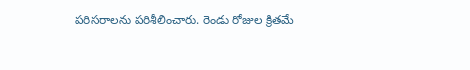పరిసరాలను పరిశీలించారు. రెండు రోజుల క్రితమే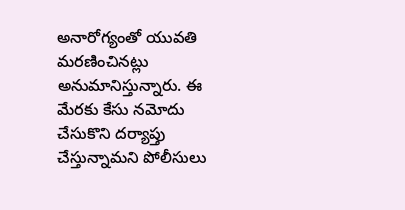అనారోగ్యంతో యువతి మరణించినట్లు అనుమానిస్తున్నారు. ఈ మేరకు కేసు నమోదు చేసుకొని దర్యాప్తు చేస్తున్నామని పోలీసులు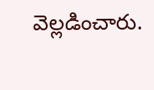వెల్లడించారు.